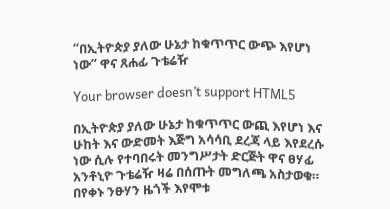“በኢትዮጵያ ያለው ሁኔታ ከቁጥጥር ውጭ እየሆነ ነው” ዋና ጸሐፊ ጉቴሬዥ

Your browser doesn’t support HTML5

በኢትዮጵያ ያለው ሁኔታ ከቁጥጥር ውጪ እየሆነ እና ሁከት እና ውድመት እጅግ አሳሳቢ ደረጃ ላይ እየደረሱ ነው ሲሉ የተባበሩት መንግሥታት ድርጅት ዋና ፀሃፊ አንቶኒዮ ጉቴሬዥ ዛሬ በሰጡት መግለጫ አስታወቁ። በየቀኑ ንፁሃን ዜጎች እየሞቱ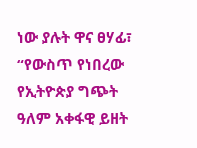ነው ያሉት ዋና ፀሃፊ፣ “የውስጥ የነበረው የኢትዮጵያ ግጭት ዓለም አቀፋዊ ይዘት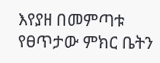እየያዘ በመምጣቱ የፀጥታው ምክር ቤትን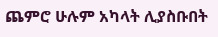ጨምሮ ሁሉም አካላት ሊያስቡበት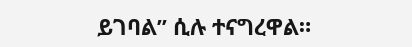ይገባል” ሲሉ ተናግረዋል።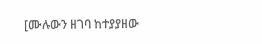[ሙሉውን ዘገባ ከተያያዘው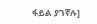ፋይል ያገኛሉ]